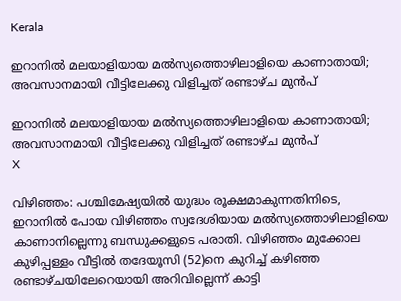Kerala

ഇറാനില്‍ മലയാളിയായ മല്‍സ്യത്തൊഴിലാളിയെ കാണാതായി; അവസാനമായി വീട്ടിലേക്കു വിളിച്ചത് രണ്ടാഴ്ച മുന്‍പ്

ഇറാനില്‍ മലയാളിയായ മല്‍സ്യത്തൊഴിലാളിയെ കാണാതായി; അവസാനമായി വീട്ടിലേക്കു വിളിച്ചത് രണ്ടാഴ്ച മുന്‍പ്
X

വിഴിഞ്ഞം: പശ്ചിമേഷ്യയില്‍ യുദ്ധം രൂക്ഷമാകുന്നതിനിടെ, ഇറാനില്‍ പോയ വിഴിഞ്ഞം സ്വദേശിയായ മല്‍സ്യത്തൊഴിലാളിയെ കാണാനില്ലെന്നു ബന്ധുക്കളുടെ പരാതി. വിഴിഞ്ഞം മുക്കോല കുഴിപ്പള്ളം വീട്ടില്‍ തദേയൂസി (52)നെ കുറിച്ച് കഴിഞ്ഞ രണ്ടാഴ്ചയിലേറെയായി അറിവില്ലെന്ന് കാട്ടി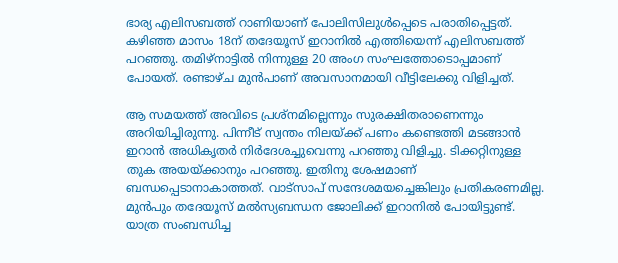ഭാര്യ എലിസബത്ത് റാണിയാണ് പോലിസിലുള്‍പ്പെടെ പരാതിപ്പെട്ടത്. കഴിഞ്ഞ മാസം 18ന് തദേയൂസ് ഇറാനില്‍ എത്തിയെന്ന് എലിസബത്ത് പറഞ്ഞു. തമിഴ്‌നാട്ടില്‍ നിന്നുള്ള 20 അംഗ സംഘത്തോടൊപ്പമാണ് പോയത്. രണ്ടാഴ്ച മുന്‍പാണ് അവസാനമായി വീട്ടിലേക്കു വിളിച്ചത്.

ആ സമയത്ത് അവിടെ പ്രശ്‌നമില്ലെന്നും സുരക്ഷിതരാണെന്നും അറിയിച്ചിരുന്നു. പിന്നീട് സ്വന്തം നിലയ്ക്ക് പണം കണ്ടെത്തി മടങ്ങാന്‍ ഇറാന്‍ അധികൃതര്‍ നിര്‍ദേശച്ചുവെന്നു പറഞ്ഞു വിളിച്ചു. ടിക്കറ്റിനുള്ള തുക അയയ്ക്കാനും പറഞ്ഞു. ഇതിനു ശേഷമാണ് ബന്ധപ്പെടാനാകാത്തത്. വാട്‌സാപ് സന്ദേശമയച്ചെങ്കിലും പ്രതികരണമില്ല. മുന്‍പും തദേയൂസ് മല്‍സ്യബന്ധന ജോലിക്ക് ഇറാനില്‍ പോയിട്ടുണ്ട്. യാത്ര സംബന്ധിച്ച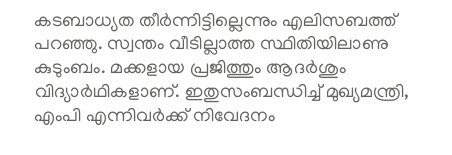കടബാധ്യത തീര്‍ന്നിട്ടില്ലെന്നും എലിസബത്ത് പറഞ്ഞു. സ്വന്തം വീടില്ലാത്ത സ്ഥിതിയിലാണു കുടുംബം. മക്കളായ പ്രജിത്തും ആദര്‍ശും വിദ്യാര്‍ഥികളാണ്. ഇതുസംബന്ധിച്ച് മുഖ്യമന്ത്രി, എംപി എന്നിവര്‍ക്ക് നിവേദനം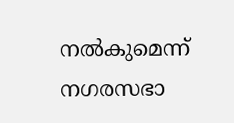നല്‍കുമെന്ന് നഗരസഭാ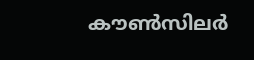കൗണ്‍സിലര്‍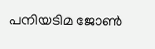പനിയടിമ ജോണ്‍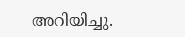അറിയിച്ചു.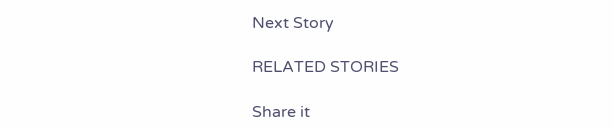Next Story

RELATED STORIES

Share it